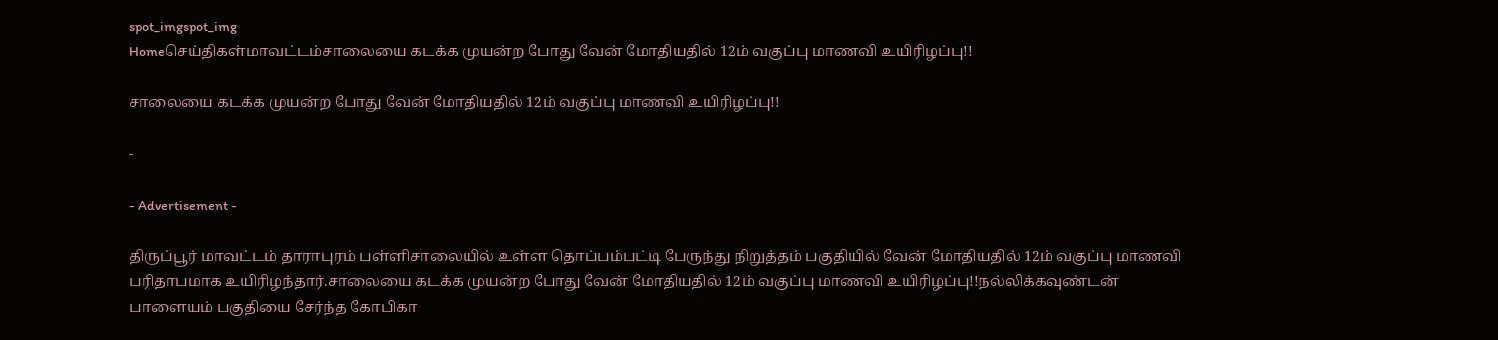spot_imgspot_img
Homeசெய்திகள்மாவட்டம்சாலையை கடக்க முயன்ற போது வேன் மோதியதில் 12ம் வகுப்பு மாணவி உயிரிழப்பு!!

சாலையை கடக்க முயன்ற போது வேன் மோதியதில் 12ம் வகுப்பு மாணவி உயிரிழப்பு!!

-

- Advertisement -

திருப்பூர் மாவட்டம் தாராபுரம் பள்ளிசாலையில் உள்ள தொப்பம்பட்டி பேருந்து நிறுத்தம் பகுதியில் வேன் மோதியதில் 12ம் வகுப்பு மாணவி பரிதாபமாக உயிரிழந்தார்.சாலையை கடக்க முயன்ற போது வேன் மோதியதில் 12ம் வகுப்பு மாணவி உயிரிழப்பு!!நல்லிக்கவுண்டன் பாளையம் பகுதியை சேர்ந்த கோபிகா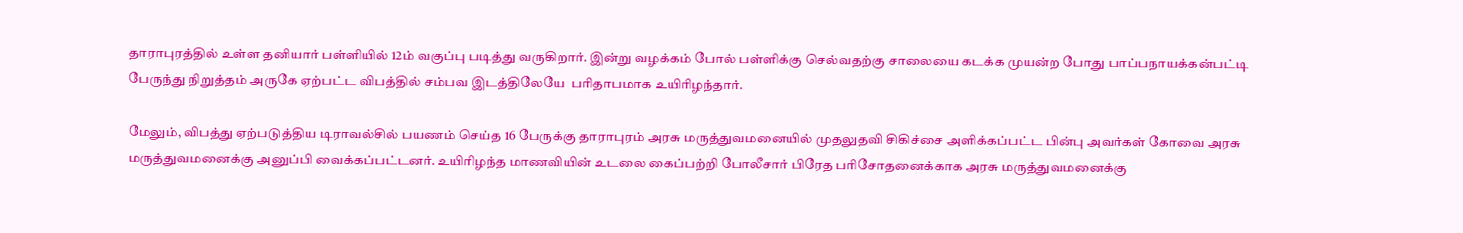தாராபுரத்தில் உள்ள தனியார் பள்ளியில் 12ம் வகுப்பு படித்து வருகிறார். இன்று வழக்கம் போல் பள்ளிக்கு செல்வதற்கு சாலையை கடக்க முயன்ற போது பாப்பநாயக்கன்பட்டி பேருந்து நிறுத்தம் அருகே ஏற்பட்ட விபத்தில் சம்பவ இடத்திலேயே  பரிதாபமாக உயிரிழந்தார்.

மேலும், விபத்து ஏற்படுத்திய டிராவல்சில் பயணம் செய்த 16 பேருக்கு தாராபுரம் அரசு மருத்துவமனையில் முதலுதவி சிகிச்சை அளிக்கப்பட்ட பின்பு அவர்கள் கோவை அரசு மருத்துவமனைக்கு அனுப்பி வைக்கப்பட்டனர். உயிரிழந்த மாணவியின் உடலை கைப்பற்றி போலீசார் பிரேத பரிசோதனைக்காக அரசு மருத்துவமனைக்கு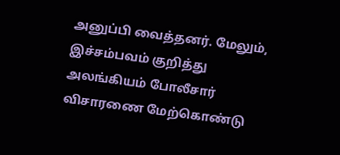அனுப்பி வைத்தனர். மேலும், இச்சம்பவம் குறித்து அலங்கியம் போலீசார் விசாரணை மேற்கொண்டு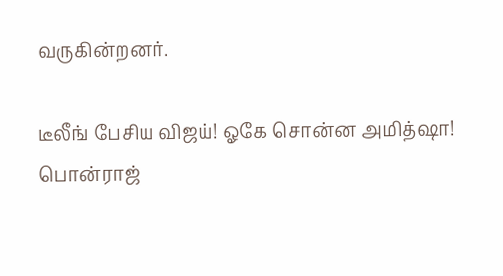வருகின்றனர்.

டீலீங் பேசிய விஜய்! ஓகே சொன்ன அமித்ஷா! பொன்ராஜ்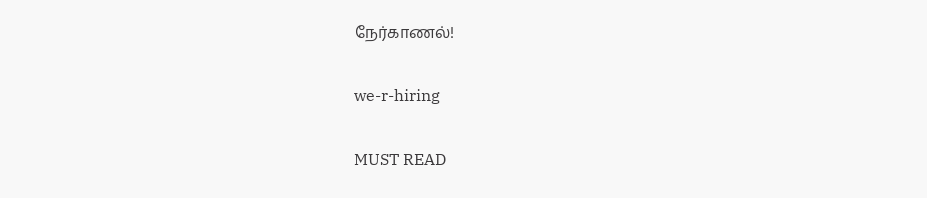நேர்காணல்!

we-r-hiring

MUST READ